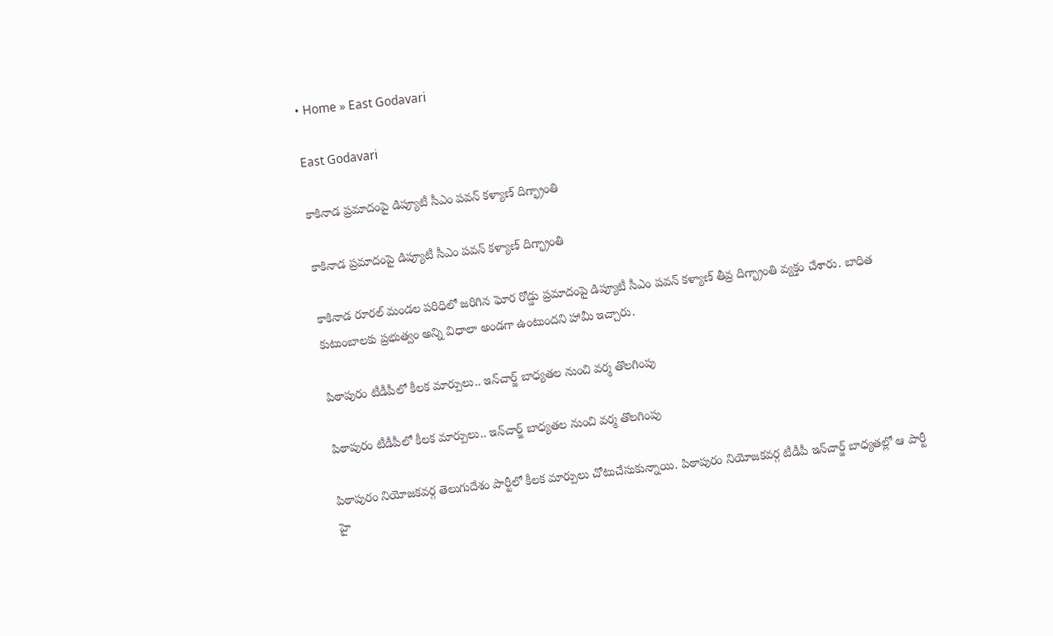• Home » East Godavari

East Godavari

కాకినాడ ప్రమాదంపై డిప్యూటీ సీఎం పవన్ కళ్యాణ్ దిగ్భ్రాంతి

కాకినాడ ప్రమాదంపై డిప్యూటీ సీఎం పవన్ కళ్యాణ్ దిగ్భ్రాంతి

కాకినాడ రూరల్ మండల పరిధిలో జరిగిన ఘోర రోడ్డు ప్రమాదంపై డిప్యూటీ సీఎం పవన్ కళ్యాణ్ తీవ్ర దిగ్భ్రాంతి వ్యక్తం చేశారు. బాధిత కుటుంబాలకు ప్రభుత్వం అన్ని విధాలా అండగా ఉంటుందని హామీ ఇచ్చారు.

పిఠాపురం టీడీపీలో కీలక మార్పులు.. ఇన్‌చార్జ్ బాధ్యతల నుంచి వర్మ తొలగింపు

పిఠాపురం టీడీపీలో కీలక మార్పులు.. ఇన్‌చార్జ్ బాధ్యతల నుంచి వర్మ తొలగింపు

పిఠాపురం నియోజకవర్గ తెలుగుదేశం పార్టీలో కీలక మార్పులు చోటుచేసుకున్నాయి. పిఠాపురం నియోజకవర్గ టీడీపీ ఇన్‌చార్జ్ బాధ్యతల్లో ఆ పార్టీ హై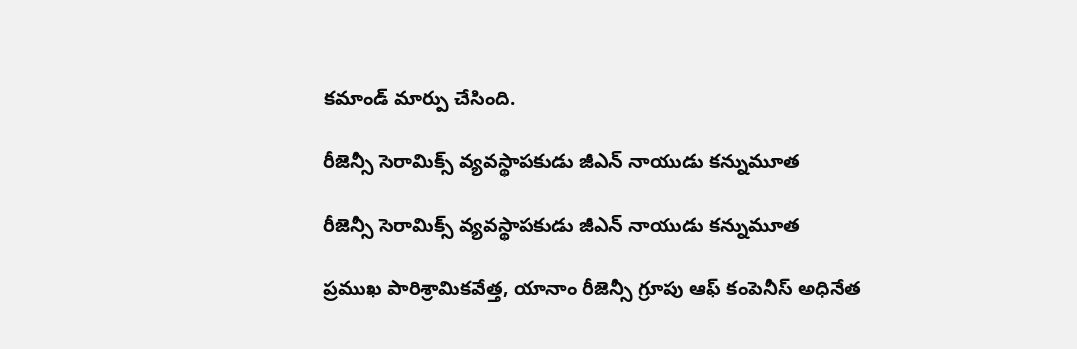కమాండ్ మార్పు చేసింది.

రీజెన్సీ సెరామిక్స్‌ వ్యవస్థాపకుడు జీఎన్ నాయుడు కన్నుమూత

రీజెన్సీ సెరామిక్స్‌ వ్యవస్థాపకుడు జీఎన్ నాయుడు కన్నుమూత

ప్రముఖ పారిశ్రామికవేత్త, యానాం రీజెన్సీ గ్రూపు ఆఫ్ కంపెనీస్ అధినేత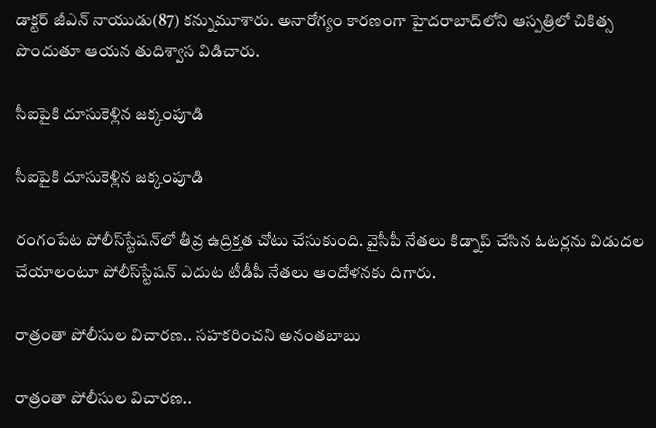డాక్టర్ జీఎన్ నాయుడు(87) కన్నుమూశారు. అనారోగ్యం కారణంగా హైదరాబాద్‌లోని ఆస్పత్రిలో చికిత్స పొందుతూ ఆయన తుదిశ్వాస విడిచారు.

సీఐపైకి దూసుకెళ్లిన జక్కంపూడి

సీఐపైకి దూసుకెళ్లిన జక్కంపూడి

రంగంపేట పోలీస్‌స్టేషన్‌లో తీవ్ర ఉద్రిక్తత చోటు చేసుకుంది. వైసీపీ నేతలు కిడ్నాప్ చేసిన ఓటర్లను విడుదల చేయాలంటూ పోలీస్‌స్టేషన్ ఎదుట టీడీపీ నేతలు ఆందోళనకు దిగారు.

రాత్రంతా పోలీసుల విచారణ.. సహకరించని అనంతబాబు

రాత్రంతా పోలీసుల విచారణ..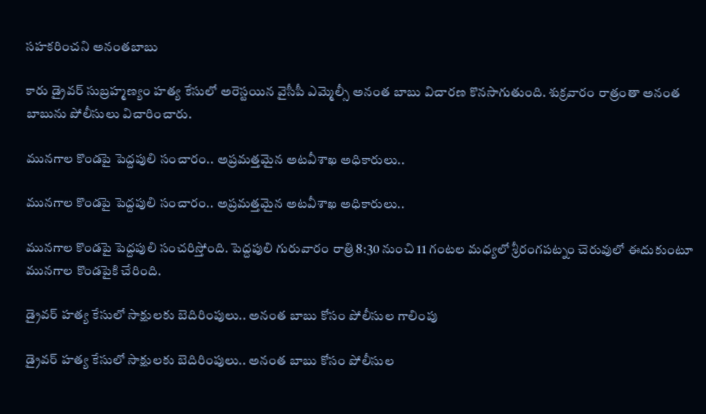సహకరించని అనంతబాబు

కారు డ్రైవర్ సుబ్రహ్మణ్యం హత్య కేసులో అరెస్టయిన వైసీపీ ఎమ్మెల్సీ అనంత బాబు విచారణ కొనసాగుతుంది. శుక్రవారం రాత్రంతా అనంత బాబును పోలీసులు విచారించారు.

మునగాల కొండపై పెద్దపులి సంచారం.. అప్రమత్తమైన అటవీశాఖ అధికారులు..

మునగాల కొండపై పెద్దపులి సంచారం.. అప్రమత్తమైన అటవీశాఖ అధికారులు..

మునగాల కొండపై పెద్దపులి సంచరిస్తోంది. పెద్దపులి గురువారం రాత్రి 8:30 నుంచి 11 గంటల మధ్యలో శ్రీరంగపట్నం చెరువులో ఈదుకుంటూ మునగాల కొండపైకి చేరింది.

డ్రైవర్‌ హత్య కేసులో సాక్షులకు బెదిరింపులు.. అనంత బాబు కోసం పోలీసుల గాలింపు

డ్రైవర్‌ హత్య కేసులో సాక్షులకు బెదిరింపులు.. అనంత బాబు కోసం పోలీసుల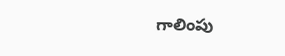గాలింపు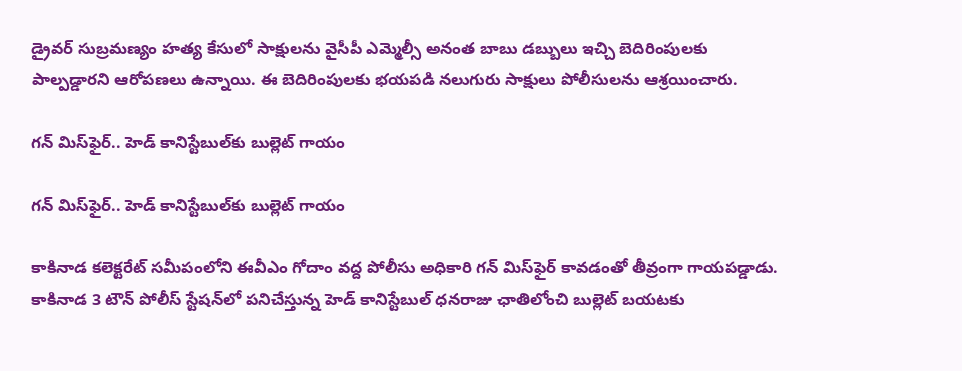డ్రైవర్ సుబ్రమణ్యం హత్య కేసులో సాక్షులను వైసీపీ ఎమ్మెల్సీ అనంత బాబు డబ్బులు ఇచ్చి బెదిరింపులకు పాల్పడ్డారని ఆరోపణలు ఉన్నాయి. ఈ బెదిరింపులకు భయపడి నలుగురు సాక్షులు పోలీసులను ఆశ్రయించారు.

గన్‌ మిస్‌ఫైర్.. హెడ్ కానిస్టేబుల్‌కు బుల్లెట్ గాయం

గన్‌ మిస్‌ఫైర్.. హెడ్ కానిస్టేబుల్‌కు బుల్లెట్ గాయం

కాకినాడ కలెక్టరేట్ సమీపంలోని ఈవీఎం గోదాం వద్ద పోలీసు అధికారి గన్ మిస్‌ఫైర్ కావడంతో తీవ్రంగా గాయపడ్డాడు. కాకినాడ 3 టౌన్ పోలీస్ స్టేషన్‌లో పనిచేస్తున్న హెడ్ కానిస్టేబుల్ ధనరాజు ఛాతిలోంచి బుల్లెట్ బయటకు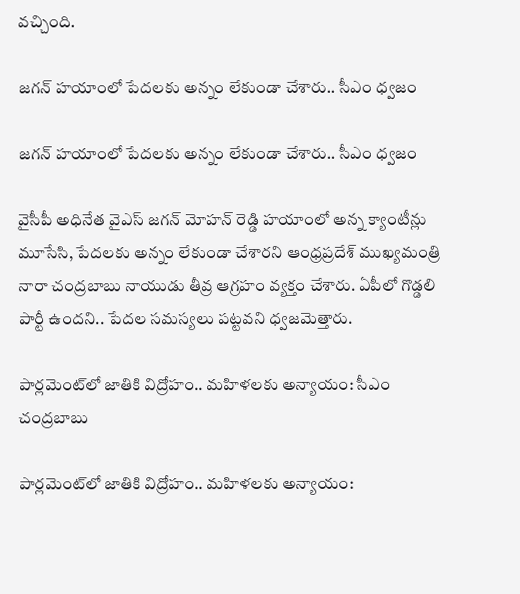వచ్చింది.

జగన్ హయాంలో పేదలకు అన్నం లేకుండా చేశారు.. సీఎం ధ్వజం

జగన్ హయాంలో పేదలకు అన్నం లేకుండా చేశారు.. సీఎం ధ్వజం

వైసీపీ అధినేత వైఎస్ జగన్ మోహన్ రెడ్డి హయాంలో అన్న క్యాంటీన్లు మూసేసి, పేదలకు అన్నం లేకుండా చేశారని ఆంధ్రప్రదేశ్ ముఖ్యమంత్రి నారా చంద్రబాబు నాయుడు తీవ్ర ఆగ్రహం వ్యక్తం చేశారు. ఏపీలో గొడ్డలి పార్టీ ఉందని.. పేదల సమస్యలు పట్టవని ధ్వజమెత్తారు.

పార్లమెంట్‌లో జాతికి విద్రోహం.. మహిళలకు అన్యాయం: సీఎం చంద్రబాబు

పార్లమెంట్‌లో జాతికి విద్రోహం.. మహిళలకు అన్యాయం: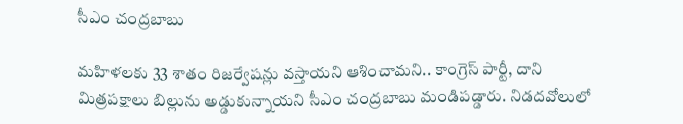సీఎం చంద్రబాబు

మహిళలకు 33 శాతం రిజర్వేషన్లు వస్తాయని ఆశించామని.. కాంగ్రెస్ పార్టీ, దాని మిత్రపక్షాలు బిల్లును అడ్డుకున్నాయని సీఎం చంద్రబాబు మండిపడ్డారు. నిడదవోలులో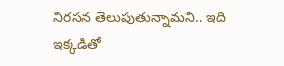నిరసన తెలుపుతున్నామని.. ఇది ఇక్కడితో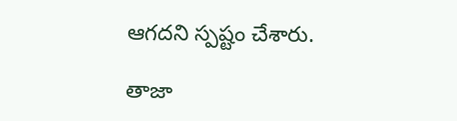ఆగదని స్పష్టం చేశారు.

తాజా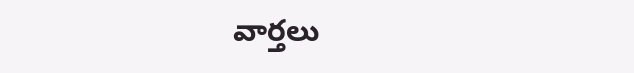వార్తలు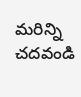మరిన్ని చదవండి